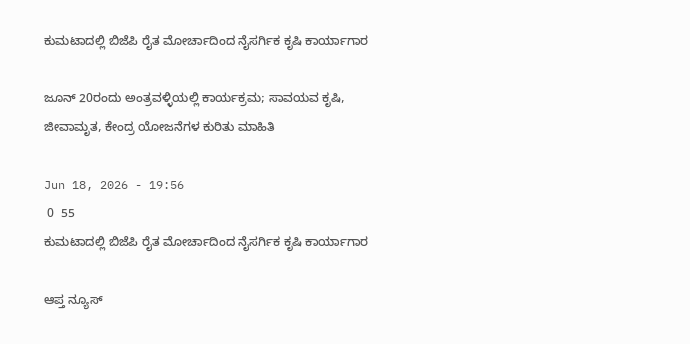ಕುಮಟಾದಲ್ಲಿ ಬಿಜೆಪಿ ರೈತ ಮೋರ್ಚಾದಿಂದ ನೈಸರ್ಗಿಕ ಕೃಷಿ ಕಾರ್ಯಾಗಾರ

ಜೂನ್ 20ರಂದು ಅಂತ್ರವಳ್ಳಿಯಲ್ಲಿ ಕಾರ್ಯಕ್ರಮ; ಸಾವಯವ ಕೃಷಿ, ಜೀವಾಮೃತ, ಕೇಂದ್ರ ಯೋಜನೆಗಳ ಕುರಿತು ಮಾಹಿತಿ

Jun 18, 2026 - 19:56
 0  55
ಕುಮಟಾದಲ್ಲಿ ಬಿಜೆಪಿ ರೈತ ಮೋರ್ಚಾದಿಂದ ನೈಸರ್ಗಿಕ ಕೃಷಿ ಕಾರ್ಯಾಗಾರ

ಆಪ್ತ ನ್ಯೂಸ್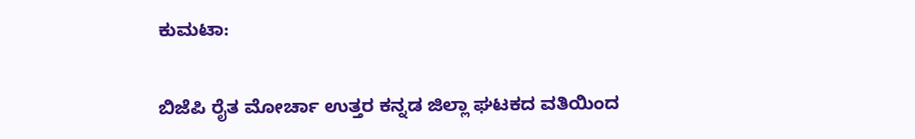ಕುಮಟಾ:

ಬಿಜೆಪಿ ರೈತ ಮೋರ್ಚಾ ಉತ್ತರ ಕನ್ನಡ ಜಿಲ್ಲಾ ಘಟಕದ ವತಿಯಿಂದ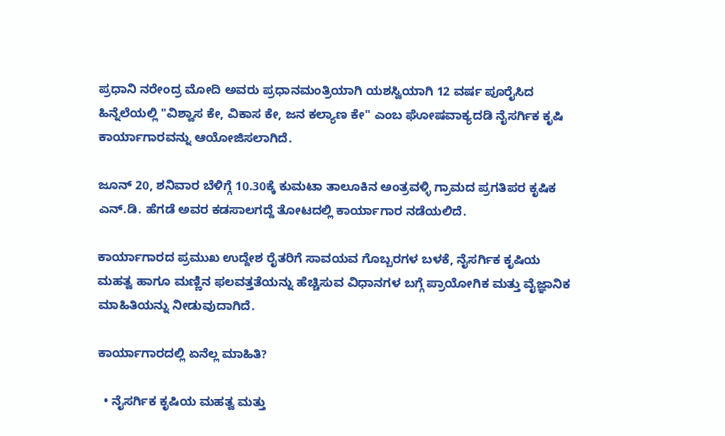ಪ್ರಧಾನಿ ನರೇಂದ್ರ ಮೋದಿ ಅವರು ಪ್ರಧಾನಮಂತ್ರಿಯಾಗಿ ಯಶಸ್ವಿಯಾಗಿ 12 ವರ್ಷ ಪೂರೈಸಿದ ಹಿನ್ನೆಲೆಯಲ್ಲಿ "ವಿಶ್ವಾಸ ಕೇ, ವಿಕಾಸ ಕೇ, ಜನ ಕಲ್ಯಾಣ ಕೇ" ಎಂಬ ಘೋಷವಾಕ್ಯದಡಿ ನೈಸರ್ಗಿಕ ಕೃಷಿ ಕಾರ್ಯಾಗಾರವನ್ನು ಆಯೋಜಿಸಲಾಗಿದೆ.

ಜೂನ್ 20, ಶನಿವಾರ ಬೆಳಿಗ್ಗೆ 10.30ಕ್ಕೆ ಕುಮಟಾ ತಾಲೂಕಿನ ಅಂತ್ರವಳ್ಳಿ ಗ್ರಾಮದ ಪ್ರಗತಿಪರ ಕೃಷಿಕ ಎನ್.ಡಿ. ಹೆಗಡೆ ಅವರ ಕಡಸಾಲಗದ್ದೆ ತೋಟದಲ್ಲಿ ಕಾರ್ಯಾಗಾರ ನಡೆಯಲಿದೆ.

ಕಾರ್ಯಾಗಾರದ ಪ್ರಮುಖ ಉದ್ದೇಶ ರೈತರಿಗೆ ಸಾವಯವ ಗೊಬ್ಬರಗಳ ಬಳಕೆ, ನೈಸರ್ಗಿಕ ಕೃಷಿಯ ಮಹತ್ವ ಹಾಗೂ ಮಣ್ಣಿನ ಫಲವತ್ತತೆಯನ್ನು ಹೆಚ್ಚಿಸುವ ವಿಧಾನಗಳ ಬಗ್ಗೆ ಪ್ರಾಯೋಗಿಕ ಮತ್ತು ವೈಜ್ಞಾನಿಕ ಮಾಹಿತಿಯನ್ನು ನೀಡುವುದಾಗಿದೆ.

ಕಾರ್ಯಾಗಾರದಲ್ಲಿ ಏನೆಲ್ಲ ಮಾಹಿತಿ?

  • ನೈಸರ್ಗಿಕ ಕೃಷಿಯ ಮಹತ್ವ ಮತ್ತು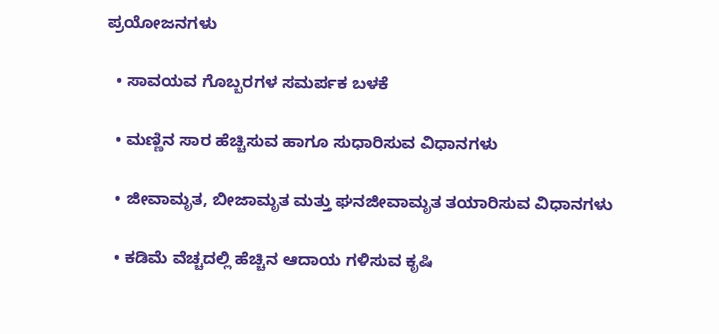ಪ್ರಯೋಜನಗಳು

  • ಸಾವಯವ ಗೊಬ್ಬರಗಳ ಸಮರ್ಪಕ ಬಳಕೆ

  • ಮಣ್ಣಿನ ಸಾರ ಹೆಚ್ಚಿಸುವ ಹಾಗೂ ಸುಧಾರಿಸುವ ವಿಧಾನಗಳು

  • ಜೀವಾಮೃತ, ಬೀಜಾಮೃತ ಮತ್ತು ಘನಜೀವಾಮೃತ ತಯಾರಿಸುವ ವಿಧಾನಗಳು

  • ಕಡಿಮೆ ವೆಚ್ಚದಲ್ಲಿ ಹೆಚ್ಚಿನ ಆದಾಯ ಗಳಿಸುವ ಕೃಷಿ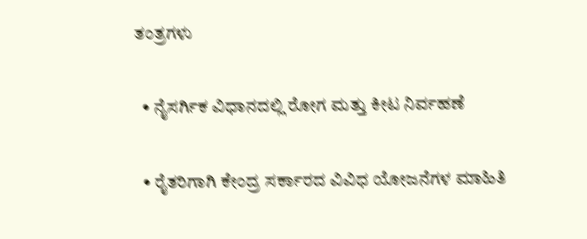ತಂತ್ರಗಳು

  • ನೈಸರ್ಗಿಕ ವಿಧಾನದಲ್ಲಿ ರೋಗ ಮತ್ತು ಕೀಟ ನಿರ್ವಹಣೆ

  • ರೈತರಿಗಾಗಿ ಕೇಂದ್ರ ಸರ್ಕಾರದ ವಿವಿಧ ಯೋಜನೆಗಳ ಮಾಹಿತಿ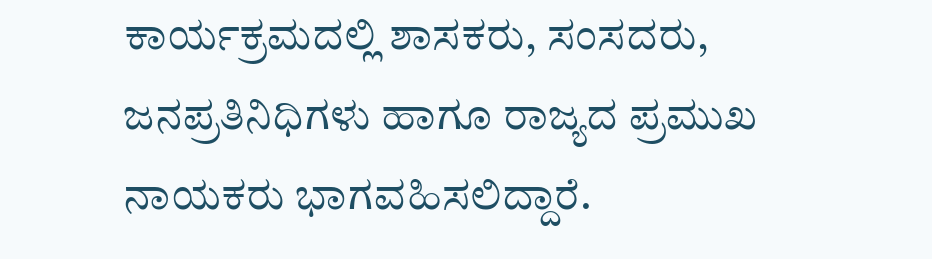ಕಾರ್ಯಕ್ರಮದಲ್ಲಿ ಶಾಸಕರು, ಸಂಸದರು, ಜನಪ್ರತಿನಿಧಿಗಳು ಹಾಗೂ ರಾಜ್ಯದ ಪ್ರಮುಖ ನಾಯಕರು ಭಾಗವಹಿಸಲಿದ್ದಾರೆ.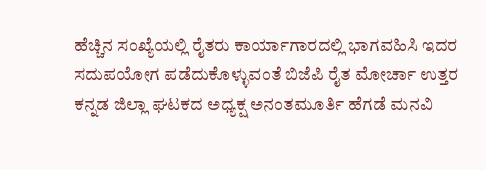ಹೆಚ್ಚಿನ ಸಂಖ್ಯೆಯಲ್ಲಿ ರೈತರು ಕಾರ್ಯಾಗಾರದಲ್ಲಿ ಭಾಗವಹಿಸಿ ಇದರ ಸದುಪಯೋಗ ಪಡೆದುಕೊಳ್ಳುವಂತೆ ಬಿಜೆಪಿ ರೈತ ಮೋರ್ಚಾ ಉತ್ತರ ಕನ್ನಡ ಜಿಲ್ಲಾ ಘಟಕದ ಅಧ್ಯಕ್ಷ ಅನಂತಮೂರ್ತಿ ಹೆಗಡೆ ಮನವಿ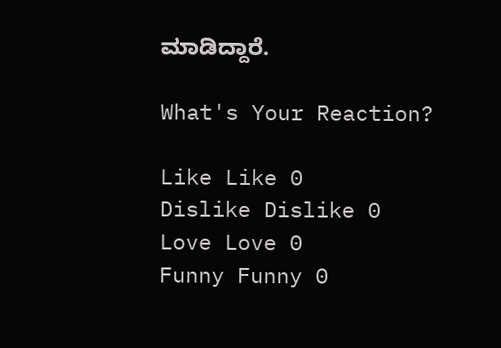ಮಾಡಿದ್ದಾರೆ.

What's Your Reaction?

Like Like 0
Dislike Dislike 0
Love Love 0
Funny Funny 0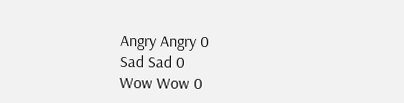Angry Angry 0
Sad Sad 0
Wow Wow 0